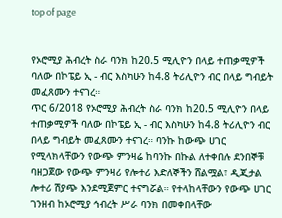top of page


የኦሮሚያ ሕብረት ስራ ባንክ ከ20.5 ሚሊዮን በላይ ተጠቃሚዎች ባለው በኮፔይ ኢ - ብር እስካሁን ከ4.8 ትሪሊዮን ብር በላይ ግብይት መፈጸሙን ተናገረ።
ጥር 6/2018 የኦሮሚያ ሕብረት ስራ ባንክ ከ20.5 ሚሊዮን በላይ ተጠቃሚዎች ባለው በኮፔይ ኢ - ብር እስካሁን ከ4.8 ትሪሊዮን ብር በላይ ግብይት መፈጸሙን ተናገረ። ባንኩ ከውጭ ሀገር የሚላክላቸውን የውጭ ምንዛሬ ከባንኩ በኩል ለተቀበሉ ደንበኞቹ ባዘጋጀው የውጭ ምንዛሪ የሎተሪ እድለኞችን ሸልሟል፣ ዲጂታል ሎተሪ ሽያጭ እንደሚጀምር ተናግሯል። የተላከላቸውን የውጭ ሀገር ገንዘብ ከኦሮሚያ ኅብረት ሥራ ባንክ በመቀበላቸው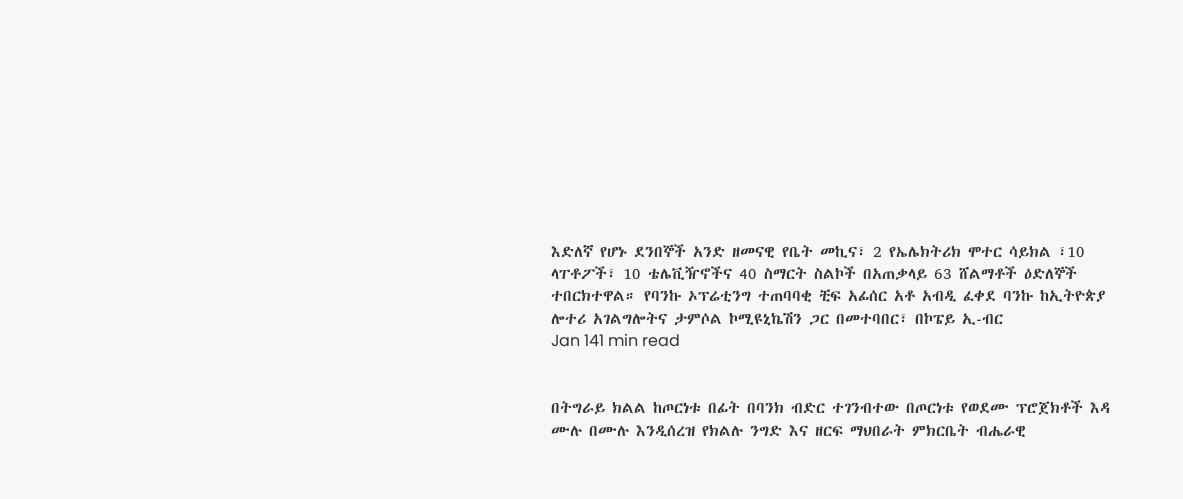እድለኛ የሆኑ ደንበኞች አንድ ዘመናዊ የቤት መኪና፣ 2 የኤሌክትሪክ ሞተር ሳይክል ፣10 ላፐቶፖች፣ 10 ቴሌቪዥኖችና 40 ስማርት ስልኮች በአጠቃላይ 63 ሸልማቶች ዕድለኞች ተበርክተዋል። የባንኩ ኦፕሬቲንግ ተጠባባቂ ቺፍ አፊሰር አቶ አብዲ ፈቀደ ባንኩ ከኢትዮጵያ ሎተሪ አገልግሎትና ታምሶል ኮሚዩኒኬሽን ጋር በመተባበር፣ በኮፔይ ኢ-ብር
Jan 141 min read


በትግራይ ክልል ከጦርነቱ በፊት በባንክ ብድር ተገንብተው በጦርነቱ የወደሙ ፕሮጀክቶች እዳ ሙሉ በሙሉ እንዲሰረዝ የክልሉ ንግድ እና ዘርፍ ማህበራት ምክርቤት ብሔራዊ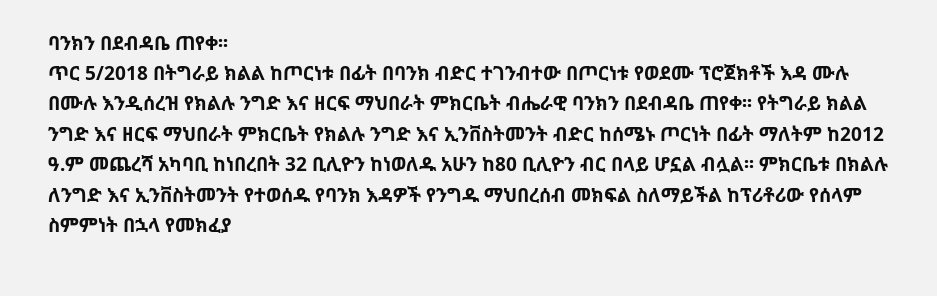ባንክን በደብዳቤ ጠየቀ፡፡
ጥር 5/2018 በትግራይ ክልል ከጦርነቱ በፊት በባንክ ብድር ተገንብተው በጦርነቱ የወደሙ ፕሮጀክቶች እዳ ሙሉ በሙሉ እንዲሰረዝ የክልሉ ንግድ እና ዘርፍ ማህበራት ምክርቤት ብሔራዊ ባንክን በደብዳቤ ጠየቀ፡፡ የትግራይ ክልል ንግድ እና ዘርፍ ማህበራት ምክርቤት የክልሉ ንግድ እና ኢንቨስትመንት ብድር ከሰሜኑ ጦርነት በፊት ማለትም ከ2012 ዓ.ም መጨረሻ አካባቢ ከነበረበት 32 ቢሊዮን ከነወለዱ አሁን ከ80 ቢሊዮን ብር በላይ ሆኗል ብሏል፡፡ ምክርቤቱ በክልሉ ለንግድ እና ኢንቨስትመንት የተወሰዱ የባንክ እዳዎች የንግዱ ማህበረሰብ መክፍል ስለማይችል ከፕሪቶሪው የሰላም ስምምነት በኋላ የመክፈያ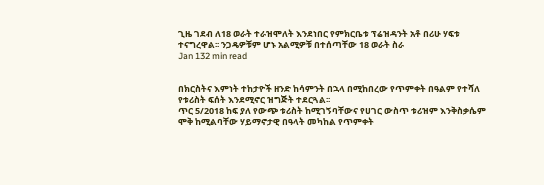ጊዜ ገደብ ለ18 ወራት ተራዝሞለት እንደነበር የምክርቤቱ ፕሬዝዳንት አቶ በሪሁ ሃፍቱ ተናግረዋል፡፡ ንጋዴዎቹም ሆኑ አልሚዎቹ በተሰጣቸው 18 ወራት ስራ
Jan 132 min read


በክርስትና እምነት ተከታዮች ዘንድ ከሳምንት በኋላ በሚከበረው የጥምቀት በዓልም የተሻለ የቱሪስት ፍሰት እንደሚኖር ዝግጅት ተደርጓል፡፡
ጥር 5/2018 ከፍ ያለ የውጭ ቱሪስት ከሚገኝባቸውና የሀገር ውስጥ ቱሪዝም እንቅስቃሴም ሞቅ ከሚልባቸው ሃይማኖታዊ በዓላት መካከል የጥምቀት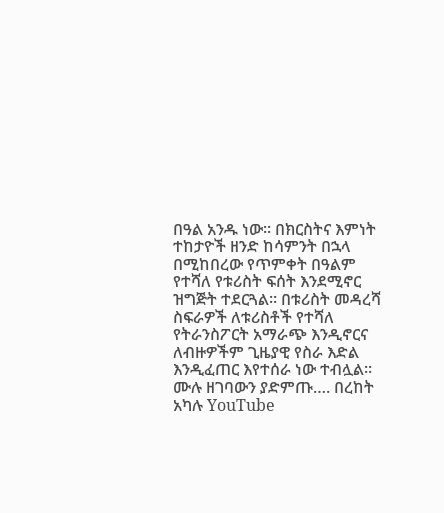በዓል አንዱ ነው፡፡ በክርስትና እምነት ተከታዮች ዘንድ ከሳምንት በኋላ በሚከበረው የጥምቀት በዓልም የተሻለ የቱሪስት ፍሰት እንደሚኖር ዝግጅት ተደርጓል፡፡ በቱሪስት መዳረሻ ስፍራዎች ለቱሪስቶች የተሻለ የትራንስፖርት አማራጭ እንዲኖርና ለብዙዎችም ጊዜያዊ የስራ እድል እንዲፈጠር እየተሰራ ነው ተብሏል፡፡ ሙሉ ዘገባውን ያድምጡ…. በረከት አካሉ YouTube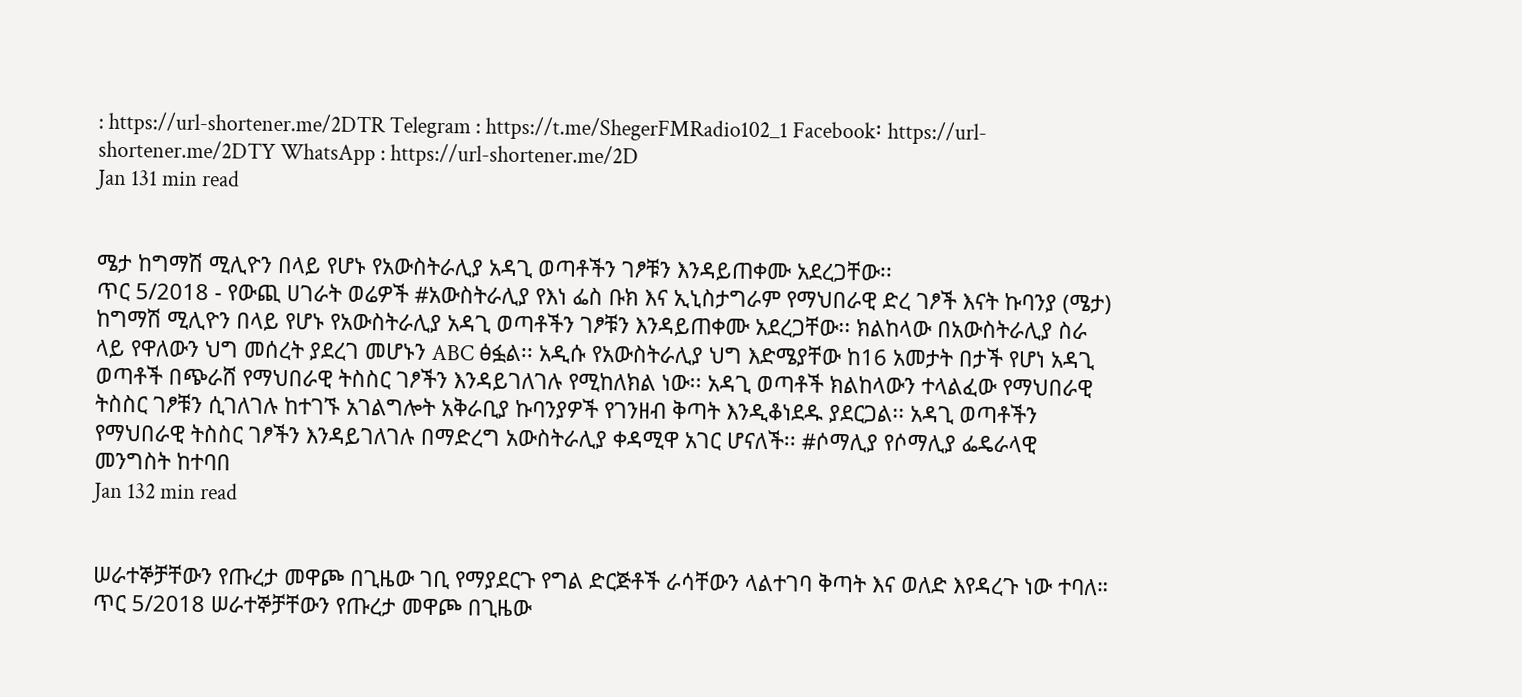: https://url-shortener.me/2DTR Telegram : https://t.me/ShegerFMRadio102_1 Facebook፡ https://url-shortener.me/2DTY WhatsApp : https://url-shortener.me/2D
Jan 131 min read


ሜታ ከግማሽ ሚሊዮን በላይ የሆኑ የአውስትራሊያ አዳጊ ወጣቶችን ገፆቹን እንዳይጠቀሙ አደረጋቸው፡፡
ጥር 5/2018 - የውጪ ሀገራት ወሬዎች #አውስትራሊያ የእነ ፌስ ቡክ እና ኢኒስታግራም የማህበራዊ ድረ ገፆች እናት ኩባንያ (ሜታ) ከግማሽ ሚሊዮን በላይ የሆኑ የአውስትራሊያ አዳጊ ወጣቶችን ገፆቹን እንዳይጠቀሙ አደረጋቸው፡፡ ክልከላው በአውስትራሊያ ስራ ላይ የዋለውን ህግ መሰረት ያደረገ መሆኑን ABC ፅፏል፡፡ አዲሱ የአውስትራሊያ ህግ እድሜያቸው ከ16 አመታት በታች የሆነ አዳጊ ወጣቶች በጭራሸ የማህበራዊ ትስስር ገፆችን እንዳይገለገሉ የሚከለክል ነው፡፡ አዳጊ ወጣቶች ክልከላውን ተላልፈው የማህበራዊ ትስስር ገፆቹን ሲገለገሉ ከተገኙ አገልግሎት አቅራቢያ ኩባንያዎች የገንዘብ ቅጣት እንዲቆነደዱ ያደርጋል፡፡ አዳጊ ወጣቶችን የማህበራዊ ትስስር ገፆችን እንዳይገለገሉ በማድረግ አውስትራሊያ ቀዳሚዋ አገር ሆናለች፡፡ #ሶማሊያ የሶማሊያ ፌዴራላዊ መንግስት ከተባበ
Jan 132 min read


ሠራተኞቻቸውን የጡረታ መዋጮ በጊዜው ገቢ የማያደርጉ የግል ድርጅቶች ራሳቸውን ላልተገባ ቅጣት እና ወለድ እየዳረጉ ነው ተባለ።
ጥር 5/2018 ሠራተኞቻቸውን የጡረታ መዋጮ በጊዜው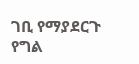ገቢ የማያደርጉ የግል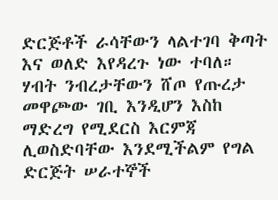ድርጅቶች ራሳቸውን ላልተገባ ቅጣት እና ወለድ እየዳረጉ ነው ተባለ። ሃብት ንብረታቸውን ሸጦ የጡረታ መዋጮው ገቢ እንዲሆን እስከ ማድረግ የሚደርስ እርምጃ ሊወስድባቸው እንደሚችልም የግል ድርጅት ሠራተኞች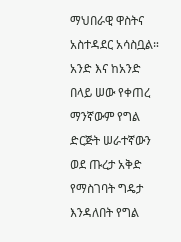ማህበራዊ ዋስትና አስተዳደር አሳስቧል። አንድ እና ከአንድ በላይ ሠው የቀጠረ ማንኛውም የግል ድርጅት ሠራተኛውን ወደ ጡረታ አቅድ የማስገባት ግዴታ እንዳለበት የግል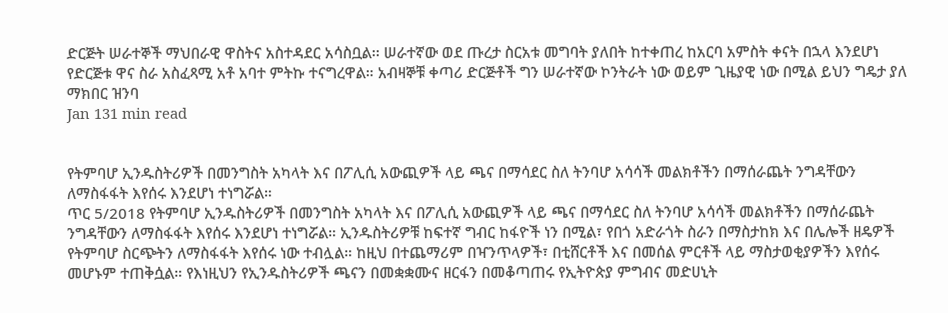ድርጅት ሠራተኞች ማህበራዊ ዋስትና አስተዳደር አሳስቧል፡፡ ሠራተኛው ወደ ጡረታ ስርአቱ መግባት ያለበት ከተቀጠረ ከአርባ አምስት ቀናት በኋላ እንደሆነ የድርጅቱ ዋና ስራ አስፈጻሚ አቶ አባተ ምትኩ ተናግረዋል። አብዛኞቹ ቀጣሪ ድርጅቶች ግን ሠራተኛው ኮንትራት ነው ወይም ጊዜያዊ ነው በሚል ይህን ግዴታ ያለ ማክበር ዝንባ
Jan 131 min read


የትምባሆ ኢንዱስትሪዎች በመንግስት አካላት እና በፖሊሲ አውጪዎች ላይ ጫና በማሳደር ስለ ትንባሆ አሳሳች መልክቶችን በማሰራጨት ንግዳቸውን ለማስፋፋት እየሰሩ እንደሆነ ተነግሯል።
ጥር 5/2018 የትምባሆ ኢንዱስትሪዎች በመንግስት አካላት እና በፖሊሲ አውጪዎች ላይ ጫና በማሳደር ስለ ትንባሆ አሳሳች መልክቶችን በማሰራጨት ንግዳቸውን ለማስፋፋት እየሰሩ እንደሆነ ተነግሯል። ኢንዱስትሪዎቹ ከፍተኛ ግብር ከፋዮች ነን በሚል፣ የበጎ አድራጎት ስራን በማስታከክ እና በሌሎች ዘዴዎች የትምባሆ ስርጭትን ለማስፋፋት እየሰሩ ነው ተብሏል። ከዚህ በተጨማሪም በዣንጥላዎች፣ በቲሸርቶች እና በመሰል ምርቶች ላይ ማስታወቂያዎችን እየሰሩ መሆኑም ተጠቅሷል። የእነዚህን የኢንዱስትሪዎች ጫናን በመቋቋሙና ዘርፋን በመቆጣጠሩ የኢትዮጵያ ምግብና መድሀኒት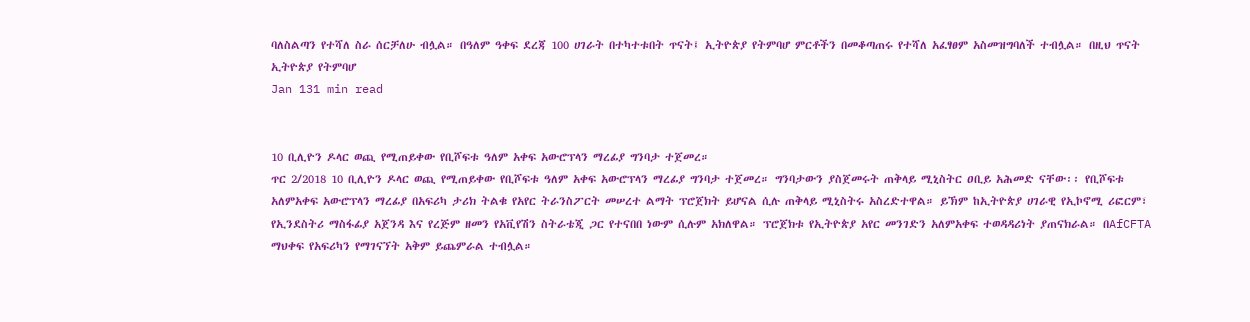ባለስልጣን የተሻለ ስራ ሰርቻለሁ ብሏል። በዓለም ዓቀፍ ደረጃ 100 ሀገራት በተካተቱበት ጥናት፤ ኢትዮጵያ የትምባሆ ምርቶችን በመቆጣጠሩ የተሻለ አፈፃፀም አስመዝግባለች ተብሏል። በዚህ ጥናት ኢትዮጵያ የትምባሆ
Jan 131 min read


10 ቢሊዮን ዶላር ወጪ የሚጠይቀው የቢሾፍቱ ዓለም አቀፍ አውሮፕላን ማረፊያ ግንባታ ተጀመረ።
ጥር 2/2018 10 ቢሊዮን ዶላር ወጪ የሚጠይቀው የቢሾፍቱ ዓለም አቀፍ አውሮፕላን ማረፊያ ግንባታ ተጀመረ። ግንባታውን ያስጀመሩት ጠቅላይ ሚኒስትር ዐቢይ አሕመድ ናቸው፡፡ የቢሾፍቱ አለምአቀፍ አውሮፕላን ማረፊያ በአፍሪካ ታሪክ ትልቁ የአየር ትራንስፖርት መሠረተ ልማት ፕሮጀክት ይሆናል ሲሉ ጠቅላይ ሚኒስትሩ አስረድተዋል። ይኽም ከኢትዮጵያ ሀገራዊ የኢኮኖሚ ሪፎርም፣ የኢንደስትሪ ማስፋፊያ አጀንዳ እና የረጅም ዘመን የአቪየሽን ስትራቴጂ ጋር የተናበበ ነውም ሲሉም አክለዋል። ፕሮጀክቱ የኢትዮጵያ አየር መንገድን አለምአቀፍ ተወዳዳሪነት ያጠናክራል። በAfCFTA ማህቀፍ የአፍሪካን የማገናኘት አቅም ይጨምራል ተብሏል።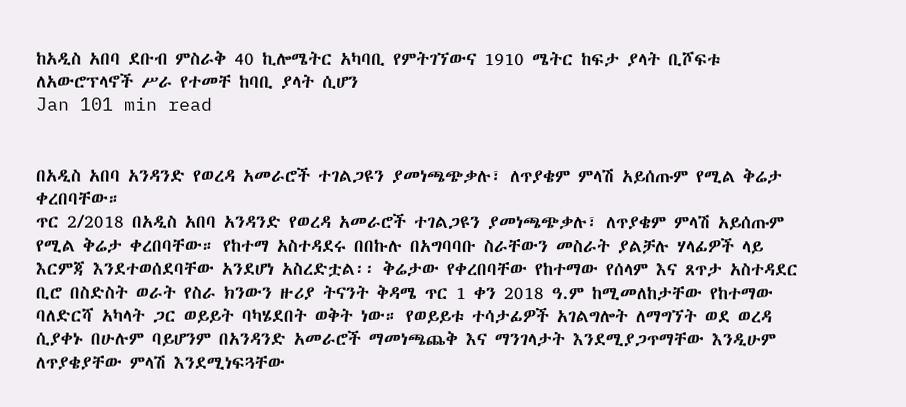ከአዲስ አበባ ደቡብ ምስራቅ 40 ኪሎሜትር አካባቢ የምትገኘውና 1910 ሜትር ከፍታ ያላት ቢሾፍቱ ለአውሮፕላኖች ሥራ የተመቸ ከባቢ ያላት ሲሆን
Jan 101 min read


በአዲስ አበባ አንዳንድ የወረዳ አመራሮች ተገልጋዩን ያመነጫጭቃሉ፣ ለጥያቄም ምላሽ አይሰጡም የሚል ቅሬታ ቀረበባቸው።
ጥር 2/2018 በአዲስ አበባ አንዳንድ የወረዳ አመራሮች ተገልጋዩን ያመነጫጭቃሉ፣ ለጥያቄም ምላሽ አይሰጡም የሚል ቅሬታ ቀረበባቸው። የከተማ አስተዳደሩ በበኩሉ በአግባባቡ ስራቸውን መስራት ያልቻሉ ሃላፊዎች ላይ እርምጃ እንደተወሰደባቸው አንደሆነ አስረድቷል፡፡ ቅሬታው የቀረበባቸው የከተማው የሰላም እና ጸጥታ አስተዳደር ቢሮ በስድስት ወራት የስራ ክንውን ዙሪያ ትናንት ቅዳሜ ጥር 1 ቀን 2018 ዓ.ም ከሚመለከታቸው የከተማው ባለድርሻ አካላት ጋር ወይይት ባካሄደበት ወቅት ነው። የወይይቱ ተሳታፊዎች አገልግሎት ለማግኘት ወደ ወረዳ ሲያቀኑ በሁሉም ባይሆንም በአንዳንድ አመራሮች ማመነጫጨቅ እና ማንገላታት እንደሚያጋጥማቸው እንዲሁም ለጥያቄያቸው ምላሽ እንደሚነፍጓቸው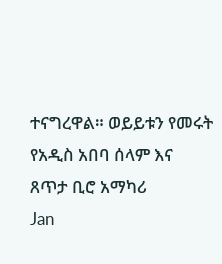ተናግረዋል። ወይይቱን የመሩት የአዲስ አበባ ሰላም እና ጸጥታ ቢሮ አማካሪ
Jan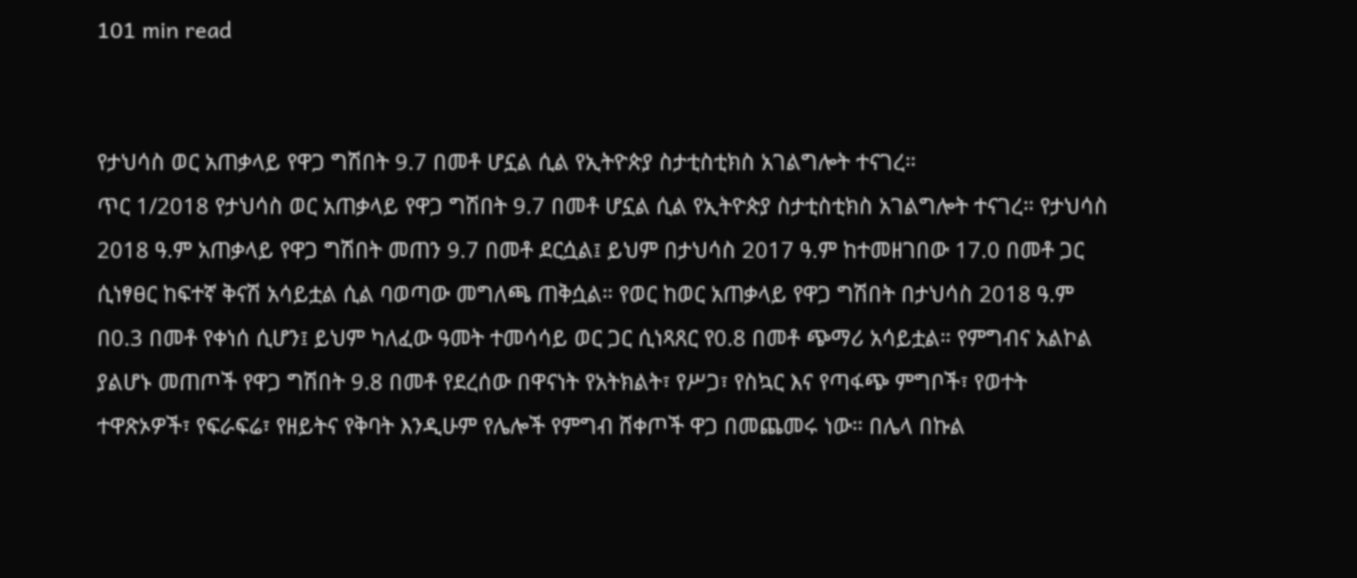101 min read


የታህሳስ ወር አጠቃላይ የዋጋ ግሽበት 9.7 በመቶ ሆኗል ሲል የኢትዮጵያ ስታቲስቲክስ አገልግሎት ተናገረ።
ጥር 1/2018 የታህሳስ ወር አጠቃላይ የዋጋ ግሽበት 9.7 በመቶ ሆኗል ሲል የኢትዮጵያ ስታቲስቲክስ አገልግሎት ተናገረ። የታህሳስ 2018 ዓ.ም አጠቃላይ የዋጋ ግሽበት መጠን 9.7 በመቶ ደርሷል፤ ይህም በታህሳስ 2017 ዓ.ም ከተመዘገበው 17.0 በመቶ ጋር ሲነፃፀር ከፍተኛ ቅናሽ አሳይቷል ሲል ባወጣው መግለጫ ጠቅሷል። የወር ከወር አጠቃላይ የዋጋ ግሽበት በታህሳስ 2018 ዓ.ም በ0.3 በመቶ የቀነሰ ሲሆን፤ ይህም ካለፈው ዓመት ተመሳሳይ ወር ጋር ሲነጻጸር የ0.8 በመቶ ጭማሪ አሳይቷል። የምግብና አልኮል ያልሆኑ መጠጦች የዋጋ ግሽበት 9.8 በመቶ የደረሰው በዋናነት የአትክልት፣ የሥጋ፣ የስኳር እና የጣፋጭ ምግቦች፣ የወተት ተዋጽኦዎች፣ የፍራፍሬ፣ የዘይትና የቅባት እንዲሁም የሌሎች የምግብ ሸቀጦች ዋጋ በመጨመሩ ነው። በሌላ በኩል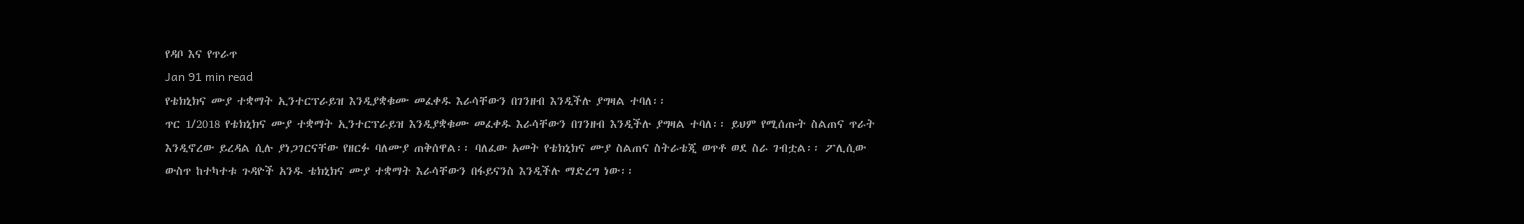የዳቦ እና የጥራጥ
Jan 91 min read
የቴክኒክና ሙያ ተቋማት ኢንተርፕራይዝ እንዲያቋቁሙ መፈቀዱ እራሳቸውን በገንዘብ እንዲችሉ ያግዛል ተባለ፡፡
ጥር 1/2018 የቴክኒክና ሙያ ተቋማት ኢንተርፕራይዝ እንዲያቋቁሙ መፈቀዱ እራሳቸውን በገንዘብ እንዲችሉ ያግዛል ተባለ፡፡ ይህም የሚሰጡት ስልጠና ጥራት እንዲኖረው ይረዳል ሲሉ ያነጋገርናቸው የዘርፉ ባለሙያ ጠቅሰዋል፡፡ ባለፈው አመት የቴክኒክና ሙያ ስልጠና ስትራቴጂ ወጥቶ ወደ ስራ ገብቷል፡፡ ፖሊሲው ውስጥ ከተካተቱ ጉዳዮች አንዱ ቴክኒክና ሙያ ተቋማት እራሳቸውን በፋይናንስ እንዲችሉ ማድረግ ነው፡፡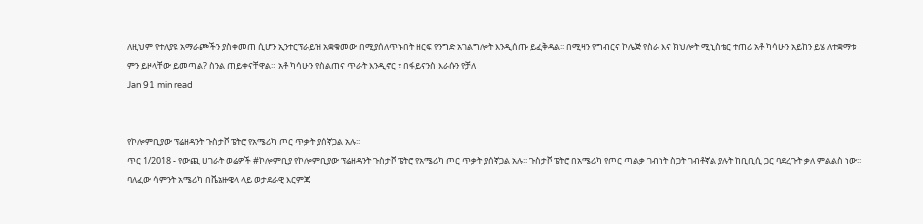ለዚህም የተለያዩ አማራጮችን ያስቀመጠ ሲሆን ኢንተርፕራይዝ አቋቁመው በሚያሰለጥኑበት ዘርፍ የንግድ አገልግሎት እንዲሰጡ ይፈቅዳል፡፡ በሚዛን የግብርና ኮሌጅ የስራ እና ክህሎት ሚኒስቴር ተጠሪ አቶ ካሳሁን አይከን ይሄ ለተቋማቱ ምን ይዞላቸው ይመጣል? ስንል ጠይቀናቸዋል። አቶ ካሳሁን የስልጠና ጥራት እንዲኖር ፣ በፋይናንስ እራሱን የቻለ
Jan 91 min read


የኮሎምቢያው ፕሬዘዳንት ጉስታቮ ፔትሮ የአሜሪካ ጦር ጥቃት ያሰኛጋል አሉ፡፡
ጥር 1/2018 - የውጪ ሀገራት ወሬዎች #ኮሎምቢያ የኮሎምቢያው ፕሬዘዳንት ጉስታቮ ፔትሮ የአሜሪካ ጦር ጥቃት ያሰኛጋል አሉ፡፡ ጉስታቮ ፔትሮ በአሜሪካ የጦር ጣልቃ ገብነት ስጋት ገብቶኛል ያሉት ከቢቢሲ ጋር ባደረጉት ቃለ ምልልስ ነው፡፡ ባለፈው ሳምንት አሜሪካ በቬኔዙዌላ ላይ ወታደራዊ እርምጃ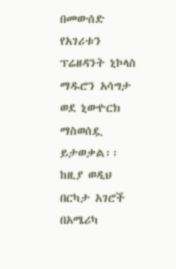በመውሰድ የአገሪቱን ፕሬዘዳንት ኒኮላስ ማዱሮን አሳግታ ወደ ኒውዮርክ ማስወሰዷ ይታወቃል፡፡ ከዚያ ወዲህ በርካታ አገሮች በአሜሪካ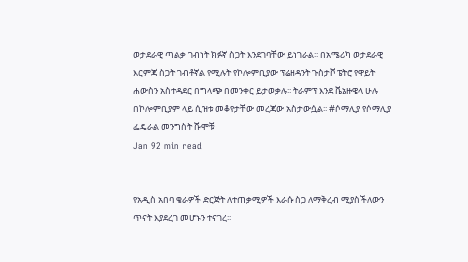ወታደራዊ ጣልቃ ገብነት ክፉኛ ስጋት እንደገባቸው ይነገራል፡፡ በአሜሪካ ወታደራዊ እርምጃ ስጋት ገብቶኛል የሚሉት የኮሎምቢያው ፕሬዘዳንት ጉስታቮ ፔትሮ የዋይት ሐውስን አስተዳደር በግላጭ በመንቀር ይታወቃሉ፡፡ ትራምፕ እንደ ቬኔዙዌላ ሁሉ በኮሎምቢያም ላይ ሲዝቱ መቆየታቸው መረጃው አስታውሷል፡፡ #ሶማሊያ የሶማሊያ ፌዴራል መንግስት ሹሞቹ
Jan 92 min read


የአዲስ አበባ ቄራዎች ድርጅት ለተጠቃሚዎች እራሱ ስጋ ለማቅረብ ሚያስችለውን ጥናት እያደረገ መሆኑን ተናገረ፡፡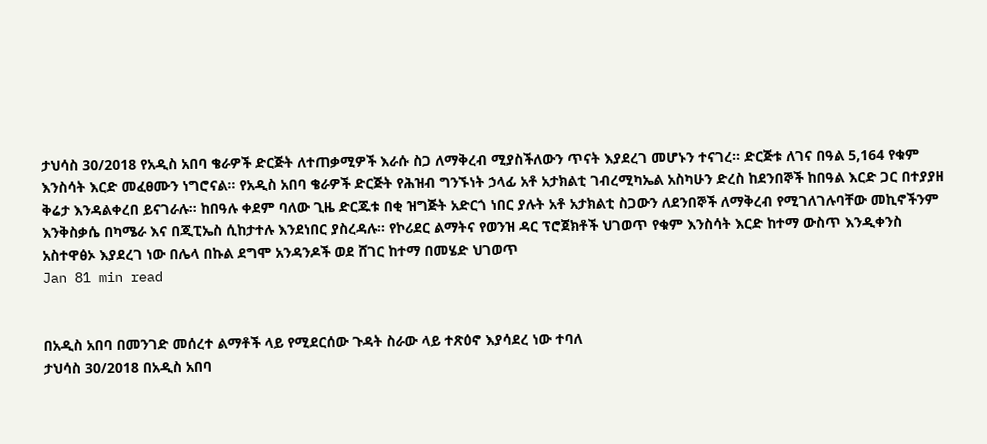ታህሳስ 30/2018 የአዲስ አበባ ቄራዎች ድርጅት ለተጠቃሚዎች እራሱ ስጋ ለማቅረብ ሚያስችለውን ጥናት እያደረገ መሆኑን ተናገረ፡፡ ድርጅቱ ለገና በዓል 5,164 የቁም እንስሳት እርድ መፈፀሙን ነግሮናል፡፡ የአዲስ አበባ ቄራዎች ድርጅት የሕዝብ ግንኙነት ኃላፊ አቶ አታክልቲ ገብረሚካኤል አስካሁን ድረስ ከደንበኞች ከበዓል እርድ ጋር በተያያዘ ቅሬታ እንዳልቀረበ ይናገራሉ፡፡ ከበዓሉ ቀደም ባለው ጊዜ ድርጁቱ በቂ ዝግጅት አድርጎ ነበር ያሉት አቶ አታክልቲ ስጋውን ለደንበኞች ለማቅረብ የሚገለገሉባቸው መኪኖችንም እንቅስቃሴ በካሜራ እና በጂፒኤስ ሲከታተሉ እንደነበር ያስረዳሉ፡፡ የኮሪደር ልማትና የወንዝ ዳር ፕሮጀክቶች ህገወጥ የቁም እንስሳት እርድ ከተማ ውስጥ እንዲቀንስ አስተዋፅኦ እያደረገ ነው በሌላ በኩል ደግሞ አንዳንዶች ወደ ሸገር ከተማ በመሄድ ህገወጥ
Jan 81 min read


በአዲስ አበባ በመንገድ መሰረተ ልማቶች ላይ የሚደርሰው ጉዳት ስራው ላይ ተጽዕኖ እያሳደረ ነው ተባለ
ታህሳስ 30/2018 በአዲስ አበባ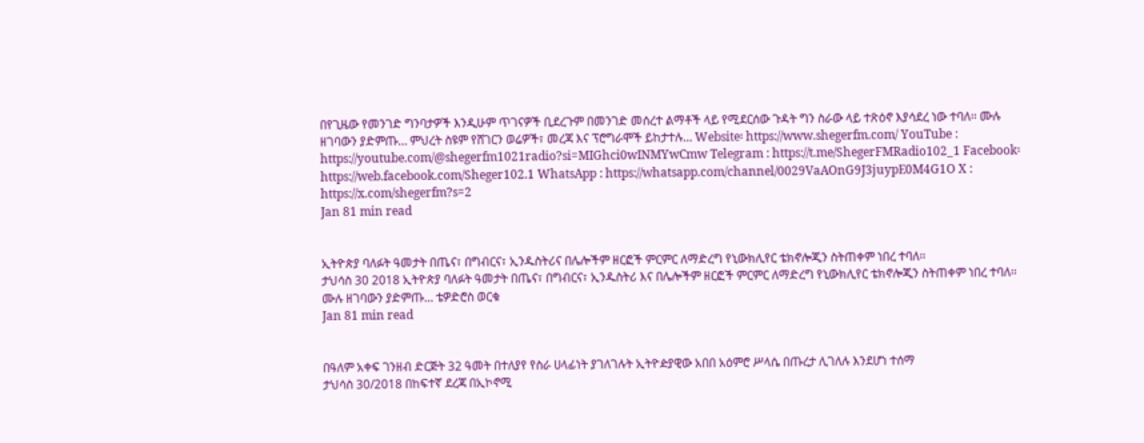በየጊዜው የመንገድ ግንባታዎች እንዲሁም ጥገናዎች ቢደረጉም በመንገድ መሰረተ ልማቶች ላይ የሚደርሰው ጉዳት ግን ስራው ላይ ተጽዕኖ እያሳደረ ነው ተባለ፡፡ ሙሉ ዘገባውን ያድምጡ… ምህረት ስዩም የሸገርን ወሬዎች፣ መረጃ እና ፕሮግራሞች ይከታተሉ… Website፡ https://www.shegerfm.com/ YouTube : https://youtube.com/@shegerfm1021radio?si=MIGhci0wINMYwCmw Telegram : https://t.me/ShegerFMRadio102_1 Facebook፡ https://web.facebook.com/Sheger102.1 WhatsApp : https://whatsapp.com/channel/0029VaAOnG9J3juypE0M4G1O X : https://x.com/shegerfm?s=2
Jan 81 min read


ኢትዮጵያ ባለፉት ዓመታት በጤና፣ በግብርና፣ ኢንዱስትሪና በሌሎችም ዘርፎች ምርምር ለማድረግ የኒውክሊየር ቴክኖሎጂን ስትጠቀም ነበረ ተባለ፡፡
ታህሳስ 30 2018 ኢትዮጵያ ባለፉት ዓመታት በጤና፣ በግብርና፣ ኢንዱስትሪ እና በሌሎችም ዘርፎች ምርምር ለማድረግ የኒውክሊየር ቴክኖሎጂን ስትጠቀም ነበረ ተባለ፡፡ ሙሉ ዘገባውን ያድምጡ… ቴዎድሮስ ወርቁ
Jan 81 min read


በዓለም አቀፍ ገንዘብ ድርጅት 32 ዓመት በተለያየ የስራ ሀላፊነት ያገለገሉት ኢትዮዽያዊው አበበ አዕምሮ ሥላሴ በጡረታ ሊገለሉ እንደሆነ ተሰማ
ታህሳስ 30/2018 በከፍተኛ ደረጃ በኢኮኖሚ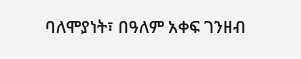ባለሞያነት፣ በዓለም አቀፍ ገንዘብ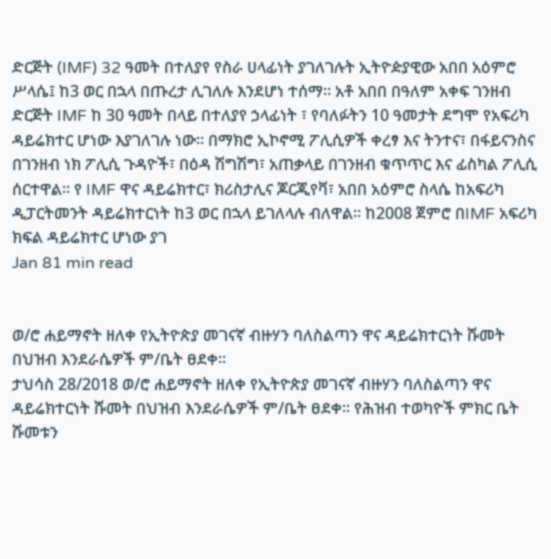ድርጅት (IMF) 32 ዓመት በተለያየ የስራ ሀላፊነት ያገለገሉት ኢትዮዽያዊው አበበ አዕምሮ ሥላሴ፤ ከ3 ወር በኋላ በጡረታ ሊገለሉ እንደሆነ ተሰማ። አቶ አበበ በዓለም አቀፍ ገንዘብ ድርጅት IMF ከ 30 ዓመት በላይ በተለያየ ኃላፊነት ፣ የባለፉትን 10 ዓመታት ደግሞ የአፍሪካ ዳይሬክተር ሆነው እያገለገሉ ነው። በማክሮ ኢኮኖሚ ፖሊሲዎች ቀረፃ እና ትንተና፣ በፋይናንስና በገንዘብ ነክ ፖሊሲ ጉዳዮች፣ በዕዳ ሽግሽግ፣ አጠቃላይ በገንዘብ ቁጥጥር እና ፊስካል ፖሊሲ ሰርተዋል። የ IMF ዋና ዳይሬክተር፣ ክሪስታሊና ጆርጂየቫ፣ አበበ አዕምሮ ስላሴ ከአፍሪካ ዲፓርትመንት ዳይሬክተርነት ከ3 ወር በኋላ ይገለላሉ ብለዋል። ከ2008 ጀምሮ በIMF አፍሪካ ክፍል ዳይሬክተር ሆነው ያገ
Jan 81 min read


ወ/ሮ ሐይማኖት ዘለቀ የኢትዮጵያ መገናኛ ብዙሃን ባለስልጣን ዋና ዳይሬክተርነት ሹመት በህዝብ እንደራሴዎች ም/ቤት ፀደቀ።
ታህሳስ 28/2018 ወ/ሮ ሐይማኖት ዘለቀ የኢትዮጵያ መገናኛ ብዙሃን ባለስልጣን ዋና ዳይሬክተርነት ሹመት በህዝብ እንደራሴዎች ም/ቤት ፀደቀ። የሕዝብ ተወካዮች ምክር ቤት ሹመቱን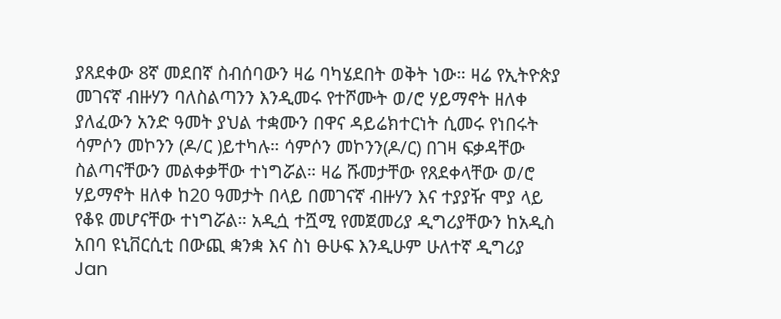ያጸደቀው 8ኛ መደበኛ ስብሰባውን ዛሬ ባካሄደበት ወቅት ነው። ዛሬ የኢትዮጵያ መገናኛ ብዙሃን ባለስልጣንን እንዲመሩ የተሾሙት ወ/ሮ ሃይማኖት ዘለቀ ያለፈውን አንድ ዓመት ያህል ተቋሙን በዋና ዳይሬክተርነት ሲመሩ የነበሩት ሳምሶን መኮንን (ዶ/ር )ይተካሉ። ሳምሶን መኮንን(ዶ/ር) በገዛ ፍቃዳቸው ስልጣናቸውን መልቀቃቸው ተነግሯል። ዛሬ ሹመታቸው የጸደቀላቸው ወ/ሮ ሃይማኖት ዘለቀ ከ20 ዓመታት በላይ በመገናኛ ብዙሃን እና ተያያዥ ሞያ ላይ የቆዩ መሆናቸው ተነግሯል። አዲሷ ተሿሚ የመጀመሪያ ዲግሪያቸውን ከአዲስ አበባ ዩኒቨርሲቲ በውጪ ቋንቋ እና ስነ ፁሁፍ እንዲሁም ሁለተኛ ዲግሪያ
Jan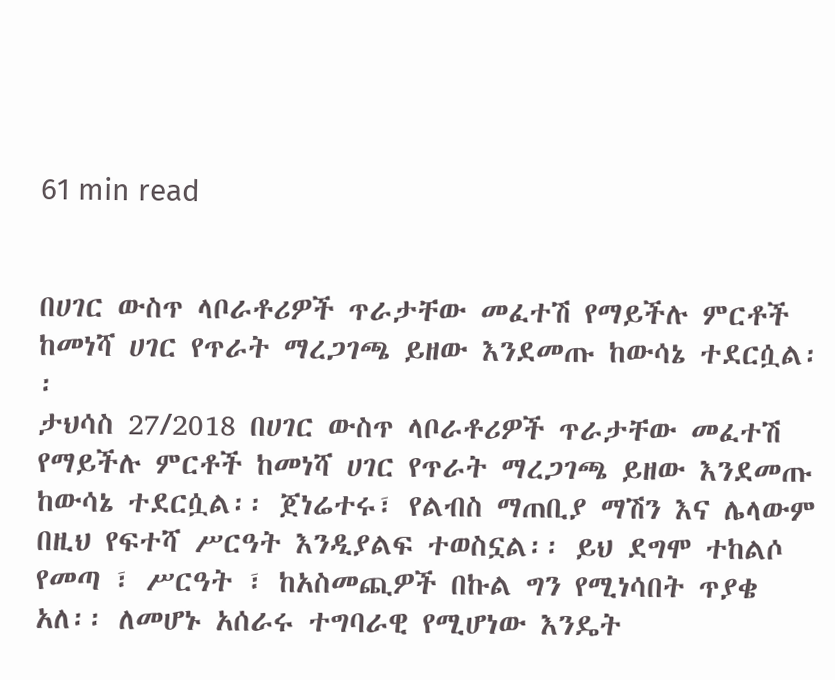61 min read


በሀገር ውስጥ ላቦራቶሪዎች ጥራታቸው መፈተሽ የማይችሉ ምርቶች ከመነሻ ሀገር የጥራት ማረጋገጫ ይዘው እንደመጡ ከውሳኔ ተደርሷል፡፡
ታህሳስ 27/2018 በሀገር ውስጥ ላቦራቶሪዎች ጥራታቸው መፈተሽ የማይችሉ ምርቶች ከመነሻ ሀገር የጥራት ማረጋገጫ ይዘው እንደመጡ ከውሳኔ ተደርሷል፡፡ ጀነሬተሩ፣ የልብስ ማጠቢያ ማሽን እና ሌላውም በዚህ የፍተሻ ሥርዓት እንዲያልፍ ተወስኗል፡፡ ይህ ደግሞ ተከልሶ የመጣ ፣ ሥርዓት ፣ ከአስመጪዎች በኩል ግን የሚነሳበት ጥያቄ አለ፡፡ ለመሆኑ አሰራሩ ተግባራዊ የሚሆነው እንዴት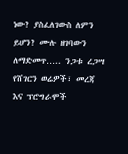ነው? ያስፈለገውስ ለምን ይሆን? ሙሉ ዘገባውን ለማድመጥ….. ንጋቱ ረጋሣ የሸገርን ወሬዎች፣ መረጃ እና ፕሮግራሞች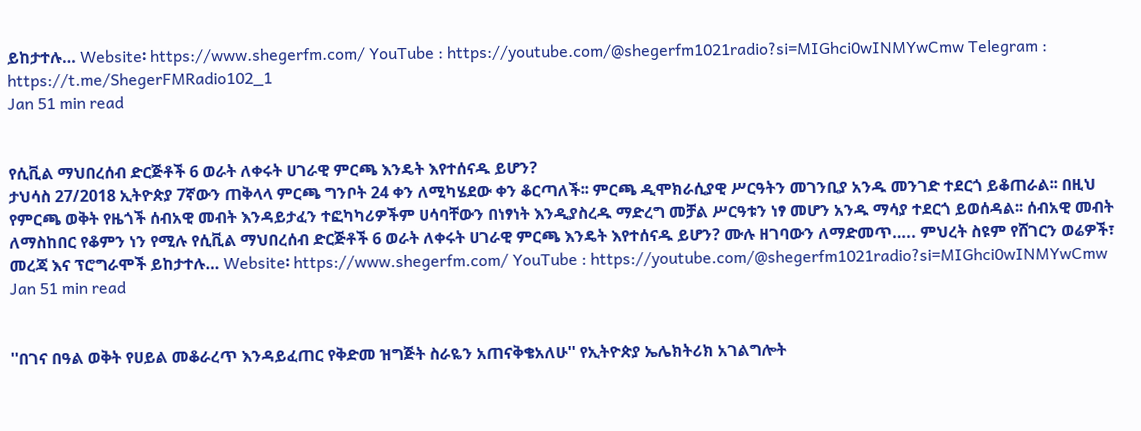ይከታተሉ… Website፡ https://www.shegerfm.com/ YouTube : https://youtube.com/@shegerfm1021radio?si=MIGhci0wINMYwCmw Telegram : https://t.me/ShegerFMRadio102_1
Jan 51 min read


የሲቪል ማህበረሰብ ድርጅቶች 6 ወራት ለቀሩት ሀገራዊ ምርጫ እንዴት እየተሰናዱ ይሆን?
ታህሳስ 27/2018 ኢትዮጵያ 7ኛውን ጠቅላላ ምርጫ ግንቦት 24 ቀን ለሚካሄደው ቀን ቆርጣለች፡፡ ምርጫ ዲሞክራሲያዊ ሥርዓትን መገንቢያ አንዱ መንገድ ተደርጎ ይቆጠራል፡፡ በዚህ የምርጫ ወቅት የዜጎች ሰብአዊ መብት እንዳይታፈን ተፎካካሪዎችም ሀሳባቸውን በነፃነት እንዲያስረዱ ማድረግ መቻል ሥርዓቱን ነፃ መሆን አንዱ ማሳያ ተደርጎ ይወሰዳል፡፡ ሰብአዊ መብት ለማስከበር የቆምን ነን የሚሉ የሲቪል ማህበረሰብ ድርጅቶች 6 ወራት ለቀሩት ሀገራዊ ምርጫ እንዴት እየተሰናዱ ይሆን? ሙሉ ዘገባውን ለማድመጥ….. ምህረት ስዩም የሸገርን ወሬዎች፣ መረጃ እና ፕሮግራሞች ይከታተሉ… Website፡ https://www.shegerfm.com/ YouTube : https://youtube.com/@shegerfm1021radio?si=MIGhci0wINMYwCmw
Jan 51 min read


''በገና በዓል ወቅት የሀይል መቆራረጥ እንዳይፈጠር የቅድመ ዝግጅት ስራዬን አጠናቅቄአለሁ'' የኢትዮጵያ ኤሌክትሪክ አገልግሎት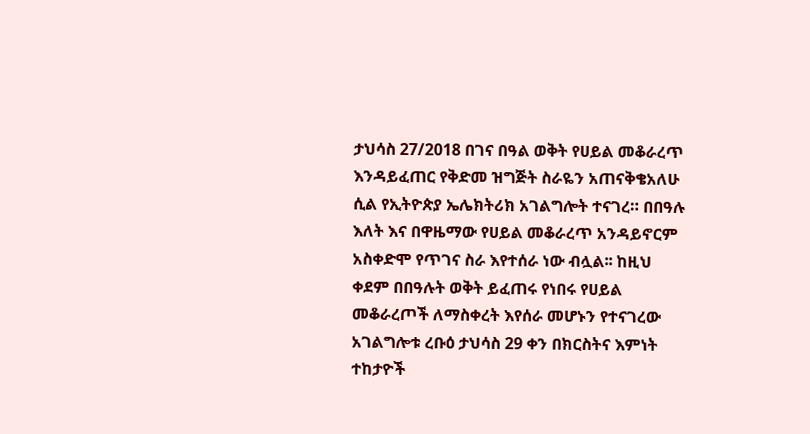ታህሳስ 27/2018 በገና በዓል ወቅት የሀይል መቆራረጥ እንዳይፈጠር የቅድመ ዝግጅት ስራዬን አጠናቅቄአለሁ ሲል የኢትዮጵያ ኤሌክትሪክ አገልግሎት ተናገረ። በበዓሉ እለት እና በዋዜማው የሀይል መቆራረጥ አንዳይኖርም አስቀድሞ የጥገና ስራ እየተሰራ ነው ብሏል፡፡ ከዚህ ቀደም በበዓሉት ወቅት ይፈጠሩ የነበሩ የሀይል መቆራረጦች ለማስቀረት እየሰራ መሆኑን የተናገረው አገልግሎቱ ረቡዕ ታህሳስ 29 ቀን በክርስትና እምነት ተከታዮች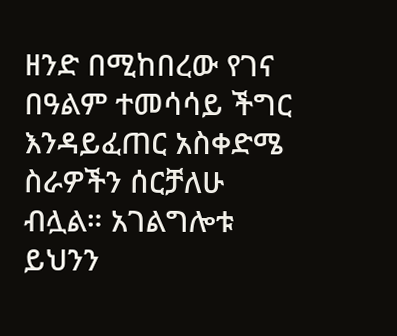ዘንድ በሚከበረው የገና በዓልም ተመሳሳይ ችግር እንዳይፈጠር አስቀድሜ ስራዎችን ሰርቻለሁ ብሏል። አገልግሎቱ ይህንን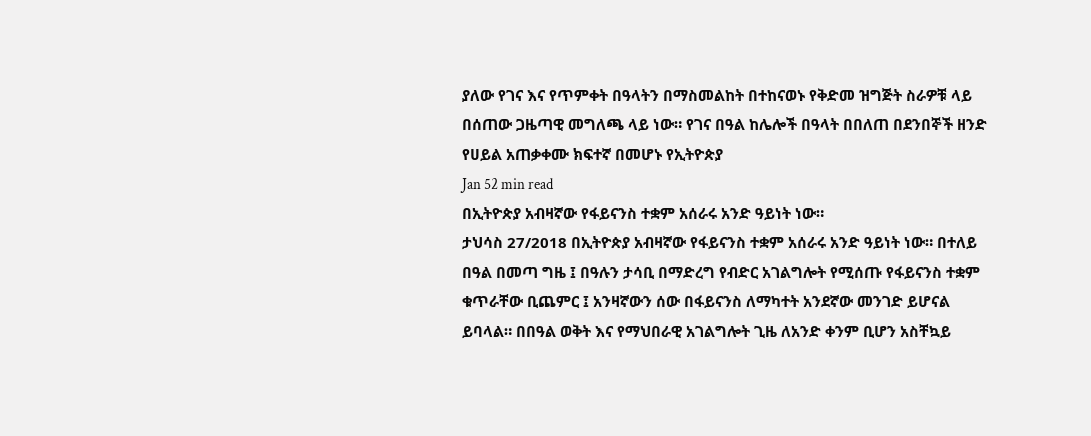ያለው የገና እና የጥምቀት በዓላትን በማስመልከት በተከናወኑ የቅድመ ዝግጅት ስራዎቹ ላይ በሰጠው ጋዜጣዊ መግለጫ ላይ ነው። የገና በዓል ከሌሎች በዓላት በበለጠ በደንበኞች ዘንድ የሀይል አጠቃቀሙ ክፍተኛ በመሆኑ የኢትዮጵያ
Jan 52 min read
በኢትዮጵያ አብዛኛው የፋይናንስ ተቋም አሰራሩ አንድ ዓይነት ነው።
ታህሳስ 27/2018 በኢትዮጵያ አብዛኛው የፋይናንስ ተቋም አሰራሩ አንድ ዓይነት ነው። በተለይ በዓል በመጣ ግዜ ፤ በዓሉን ታሳቢ በማድረግ የብድር አገልግሎት የሚሰጡ የፋይናንስ ተቋም ቁጥራቸው ቢጨምር ፤ አንዛኛውን ሰው በፋይናንስ ለማካተት አንደኛው መንገድ ይሆናል ይባላል። በበዓል ወቅት እና የማህበራዊ አገልግሎት ጊዜ ለአንድ ቀንም ቢሆን አስቸኳይ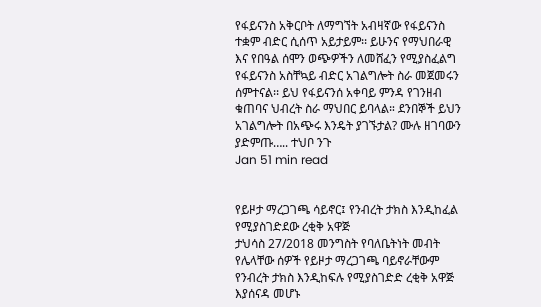የፋይናንስ አቅርቦት ለማግኘት አብዛኛው የፋይናንስ ተቋም ብድር ሲሰጥ አይታይም፡፡ ይሁንና የማህበራዊ እና የበዓል ሰሞን ወጭዎችን ለመሸፈን የሚያስፈልግ የፋይናንስ አስቸኳይ ብድር አገልግሎት ስራ መጀመሩን ሰምተናል፡፡ ይህ የፋይናንሰ አቀባይ ምንዳ የገንዘብ ቁጠባና ህብረት ስራ ማህበር ይባላል። ደንበኞች ይህን አገልግሎት በአጭሩ እንዴት ያገኙታል? ሙሉ ዘገባውን ያድምጡ….. ተህቦ ንጉ
Jan 51 min read


የይዞታ ማረጋገጫ ሳይኖር፤ የንብረት ታክስ እንዲከፈል የሚያስገድደው ረቂቅ አዋጅ
ታህሳስ 27/2018 መንግስት የባለቤትነት መብት የሌላቸው ሰዎች የይዞታ ማረጋገጫ ባይኖራቸውም የንብረት ታክስ እንዲከፍሉ የሚያስገድድ ረቂቅ አዋጅ እያሰናዳ መሆኑ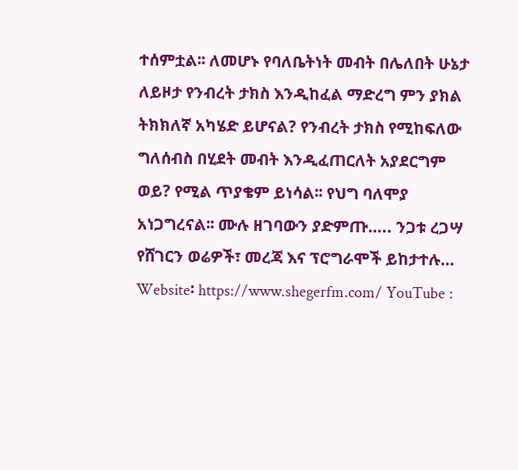ተሰምቷል፡፡ ለመሆኑ የባለቤትነት መብት በሌለበት ሁኔታ ለይዞታ የንብረት ታክስ እንዲከፈል ማድረግ ምን ያክል ትክክለኛ አካሄድ ይሆናል? የንብረት ታክስ የሚከፍለው ግለሰብስ በሂደት መብት እንዲፈጠርለት አያደርግም ወይ? የሚል ጥያቄም ይነሳል፡፡ የህግ ባለሞያ አነጋግረናል፡፡ ሙሉ ዘገባውን ያድምጡ….. ንጋቱ ረጋሣ የሸገርን ወሬዎች፣ መረጃ እና ፕሮግራሞች ይከታተሉ… Website፡ https://www.shegerfm.com/ YouTube :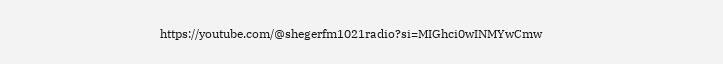https://youtube.com/@shegerfm1021radio?si=MIGhci0wINMYwCmw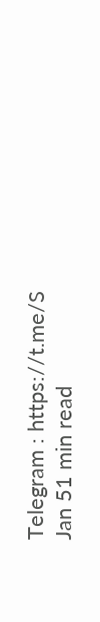Telegram : https://t.me/S
Jan 51 min read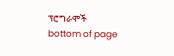ፕሮግራሞች
bottom of page